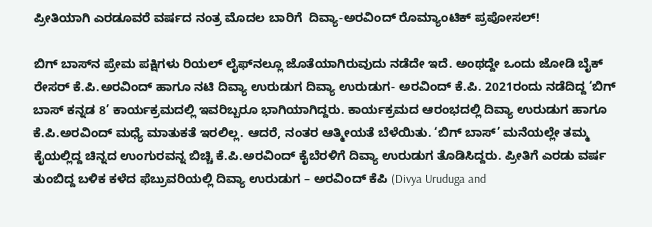ಪ್ರೀತಿಯಾಗಿ ಎರಡೂವರೆ ವರ್ಷದ ನಂತ್ರ ಮೊದಲ ಬಾರಿಗೆ  ದಿವ್ಯಾ-ಅರವಿಂದ್ ರೊಮ್ಯಾಂಟಿಕ್ ಪ್ರಪೋಸಲ್!

ಬಿಗ್ ಬಾಸ್‌ನ ಪ್ರೇಮ ಪಕ್ಷಿಗಳು ರಿಯಲ್ ಲೈಫ್‌ನಲ್ಲೂ ಜೊತೆಯಾಗಿರುವುದು ನಡೆದೇ ಇದೆ. ಅಂಥದ್ದೇ ಒಂದು ಜೋಡಿ ಬೈಕ್ ರೇಸರ್ ಕೆ.ಪಿ.ಅರವಿಂದ್ ಹಾಗೂ ನಟಿ ದಿವ್ಯಾ ಉರುಡುಗ ದಿವ್ಯಾ ಉರುಡುಗ- ಅರವಿಂದ್ ಕೆ.ಪಿ. 2021ರಂದು ನಡೆದಿದ್ದ ‘ಬಿಗ್ ಬಾಸ್ ಕನ್ನಡ 8’ ಕಾರ್ಯಕ್ರಮದಲ್ಲಿ ಇವರಿಬ್ಬರೂ ಭಾಗಿಯಾಗಿದ್ದರು. ಕಾರ್ಯಕ್ರಮದ ಆರಂಭದಲ್ಲಿ ದಿವ್ಯಾ ಉರುಡುಗ ಹಾಗೂ ಕೆ.ಪಿ.ಅರವಿಂದ್ ಮಧ್ಯೆ ಮಾತುಕತೆ ಇರಲಿಲ್ಲ. ಆದರೆ, ನಂತರ ಆತ್ಮೀಯತೆ ಬೆಳೆಯಿತು. ‘ಬಿಗ್ ಬಾಸ್’ ಮನೆಯಲ್ಲೇ ತಮ್ಮ ಕೈಯಲ್ಲಿದ್ದ ಚಿನ್ನದ ಉಂಗುರವನ್ನ ಬಿಚ್ಚಿ ಕೆ.ಪಿ.ಅರವಿಂದ್ ಕೈಬೆರಳಿಗೆ ದಿವ್ಯಾ ಉರುಡುಗ ತೊಡಿಸಿದ್ದರು. ಪ್ರೀತಿಗೆ ಎರಡು ವರ್ಷ ತುಂಬಿದ್ದ ಬಳಿಕ ಕಳೆದ ಫೆಬ್ರುವರಿಯಲ್ಲಿ ದಿವ್ಯಾ ಉರುಡುಗ – ಅರವಿಂದ್ ಕೆಪಿ (Divya Uruduga and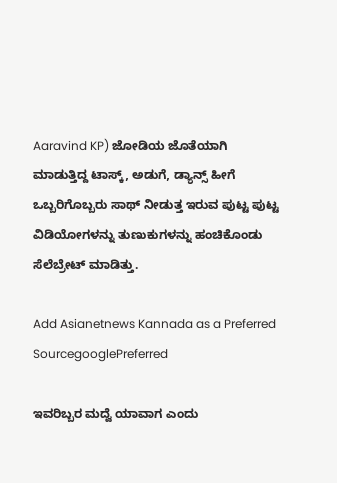Aaravind KP) ಜೋಡಿಯ ಜೊತೆಯಾಗಿ ಮಾಡುತ್ತಿದ್ದ ಟಾಸ್ಕ್‌, ಅಡುಗೆ, ಡ್ಯಾನ್ಸ್‌ ಹೀಗೆ ಒಬ್ಬರಿಗೊಬ್ಬರು ಸಾಥ್‌ ನೀಡುತ್ತ ಇರುವ ಪುಟ್ಟ ಪುಟ್ಟ ವಿಡಿಯೋಗಳನ್ನು ತುಣುಕುಗಳನ್ನು ಹಂಚಿಕೊಂಡು ಸೆಲೆಬ್ರೇಟ್ ಮಾಡಿತ್ತು.

Add Asianetnews Kannada as a Preferred SourcegooglePreferred

ಇವರಿಬ್ಬರ ಮದ್ವೆ ಯಾವಾಗ ಎಂದು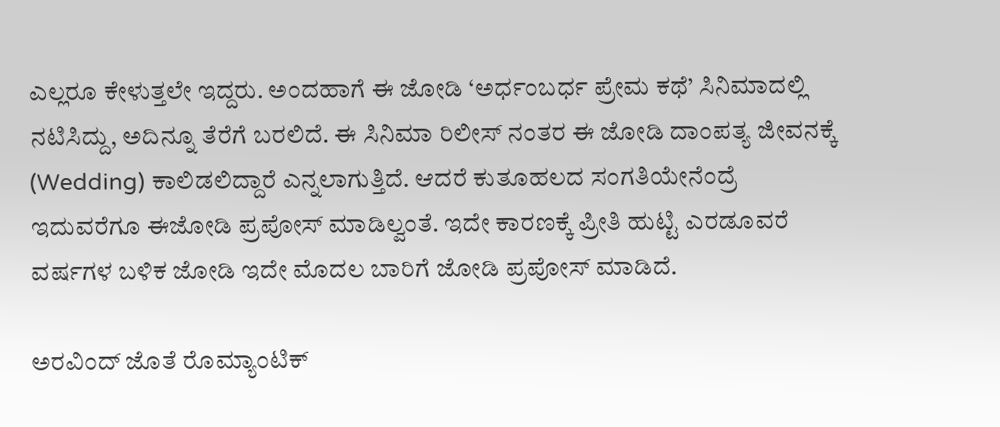ಎಲ್ಲರೂ ಕೇಳುತ್ತಲೇ ಇದ್ದರು. ಅಂದಹಾಗೆ ಈ ಜೋಡಿ ‘ಅರ್ಧಂಬರ್ಧ ಪ್ರೇಮ ಕಥೆ’ ಸಿನಿಮಾದಲ್ಲಿ ನಟಿಸಿದ್ದು, ಅದಿನ್ನೂ ತೆರೆಗೆ ಬರಲಿದೆ. ಈ ಸಿನಿಮಾ ರಿಲೀಸ್ ನಂತರ ಈ ಜೋಡಿ ದಾಂಪತ್ಯ ಜೀವನಕ್ಕೆ (Wedding) ಕಾಲಿಡಲಿದ್ದಾರೆ ಎನ್ನಲಾಗುತ್ತಿದೆ. ಆದರೆ ಕುತೂಹಲದ ಸಂಗತಿಯೇನೆಂದ್ರೆ ಇದುವರೆಗೂ ಈಜೋಡಿ ಪ್ರಪೋಸ್ ಮಾಡಿಲ್ವಂತೆ. ಇದೇ ಕಾರಣಕ್ಕೆ ಪ್ರೀತಿ ಹುಟ್ಟಿ ಎರಡೂವರೆ ವರ್ಷಗಳ ಬಳಿಕ ಜೋಡಿ ಇದೇ ಮೊದಲ ಬಾರಿಗೆ ಜೋಡಿ ಪ್ರಪೋಸ್ ಮಾಡಿದೆ.

ಅರವಿಂದ್ ಜೊತೆ ರೊಮ್ಯಾಂಟಿಕ್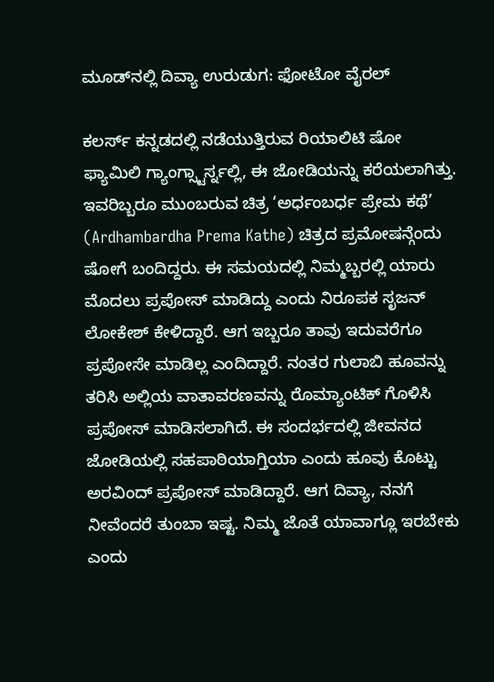ಮೂಡ್‌ನಲ್ಲಿ ದಿವ್ಯಾ ಉರುಡುಗ: ಫೋಟೋ ವೈರಲ್

ಕಲರ್ಸ್ ಕನ್ನಡದಲ್ಲಿ ನಡೆಯುತ್ತಿರುವ ರಿಯಾಲಿಟಿ ಷೋ ಫ್ಯಾಮಿಲಿ ಗ್ಯಾಂಗ್ಸ್ಟಾರ್ಸ್ನಲ್ಲಿ, ಈ ಜೋಡಿಯನ್ನು ಕರೆಯಲಾಗಿತ್ತು. ಇವರಿಬ್ಬರೂ ಮುಂಬರುವ ಚಿತ್ರ ‘ಅರ್ಧಂಬರ್ಧ ಪ್ರೇಮ ಕಥೆ’ (Ardhambardha Prema Kathe) ಚಿತ್ರದ ಪ್ರಮೋಷನ್ಗೆಂದು ಷೋಗೆ ಬಂದಿದ್ದರು. ಈ ಸಮಯದಲ್ಲಿ ನಿಮ್ಮಬ್ಬರಲ್ಲಿ ಯಾರು ಮೊದಲು ಪ್ರಪೋಸ್ ಮಾಡಿದ್ದು ಎಂದು ನಿರೂಪಕ ಸೃಜನ್ ಲೋಕೇಶ್ ಕೇಳಿದ್ದಾರೆ. ಆಗ ಇಬ್ಬರೂ ತಾವು ಇದುವರೆಗೂ ಪ್ರಪೋಸೇ ಮಾಡಿಲ್ಲ ಎಂದಿದ್ದಾರೆ. ನಂತರ ಗುಲಾಬಿ ಹೂವನ್ನು ತರಿಸಿ ಅಲ್ಲಿಯ ವಾತಾವರಣವನ್ನು ರೊಮ್ಯಾಂಟಿಕ್ ಗೊಳಿಸಿ ಪ್ರಪೋಸ್ ಮಾಡಿಸಲಾಗಿದೆ. ಈ ಸಂದರ್ಭದಲ್ಲಿ ಜೀವನದ ಜೋಡಿಯಲ್ಲಿ ಸಹಪಾಠಿಯಾಗ್ತಿಯಾ ಎಂದು ಹೂವು ಕೊಟ್ಟು ಅರವಿಂದ್ ಪ್ರಪೋಸ್ ಮಾಡಿದ್ದಾರೆ. ಆಗ ದಿವ್ಯಾ, ನನಗೆ ನೀವೆಂದರೆ ತುಂಬಾ ಇಷ್ಟ. ನಿಮ್ಮ ಜೊತೆ ಯಾವಾಗ್ಲೂ ಇರಬೇಕು ಎಂದು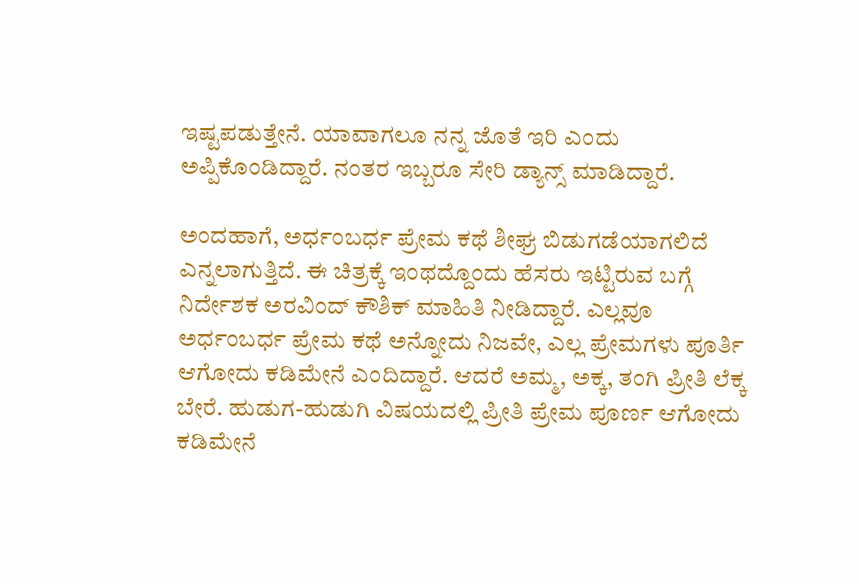ಇಷ್ಟಪಡುತ್ತೇನೆ. ಯಾವಾಗಲೂ ನನ್ನ ಜೊತೆ ಇರಿ ಎಂದು ಅಪ್ಪಿಕೊಂಡಿದ್ದಾರೆ. ನಂತರ ಇಬ್ಬರೂ ಸೇರಿ ಡ್ಯಾನ್ಸ್ ಮಾಡಿದ್ದಾರೆ.

ಅಂದಹಾಗೆ, ಅರ್ಧಂಬರ್ಧ ಪ್ರೇಮ ಕಥೆ ಶೀಘ್ರ ಬಿಡುಗಡೆಯಾಗಲಿದೆ ಎನ್ನಲಾಗುತ್ತಿದೆ. ಈ ಚಿತ್ರಕ್ಕೆ ಇಂಥದ್ದೊಂದು ಹೆಸರು ಇಟ್ಟಿರುವ ಬಗ್ಗೆ ನಿರ್ದೇಶಕ ಅರವಿಂದ್ ಕೌಶಿಕ್ ಮಾಹಿತಿ ನೀಡಿದ್ದಾರೆ. ಎಲ್ಲವೂ ಅರ್ಧಂಬರ್ಧ ಪ್ರೇಮ ಕಥೆ ಅನ್ನೋದು ನಿಜವೇ, ಎಲ್ಲ ಪ್ರೇಮಗಳು ಪೂರ್ತಿ ಆಗೋದು ಕಡಿಮೇನೆ ಎಂದಿದ್ದಾರೆ. ಆದರೆ ಅಮ್ಮ, ಅಕ್ಕ, ತಂಗಿ ಪ್ರೀತಿ ಲೆಕ್ಕ ಬೇರೆ. ಹುಡುಗ-ಹುಡುಗಿ ವಿಷಯದಲ್ಲಿ ಪ್ರೀತಿ ಪ್ರೇಮ ಪೂರ್ಣ ಆಗೋದು ಕಡಿಮೇನೆ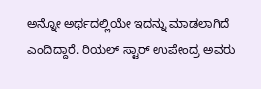ಅನ್ನೋ ಅರ್ಥದಲ್ಲಿಯೇ ಇದನ್ನು ಮಾಡಲಾಗಿದೆ ಎಂದಿದ್ದಾರೆ. ರಿಯಲ್ ಸ್ಟಾರ್ ಉಪೇಂದ್ರ ಅವರು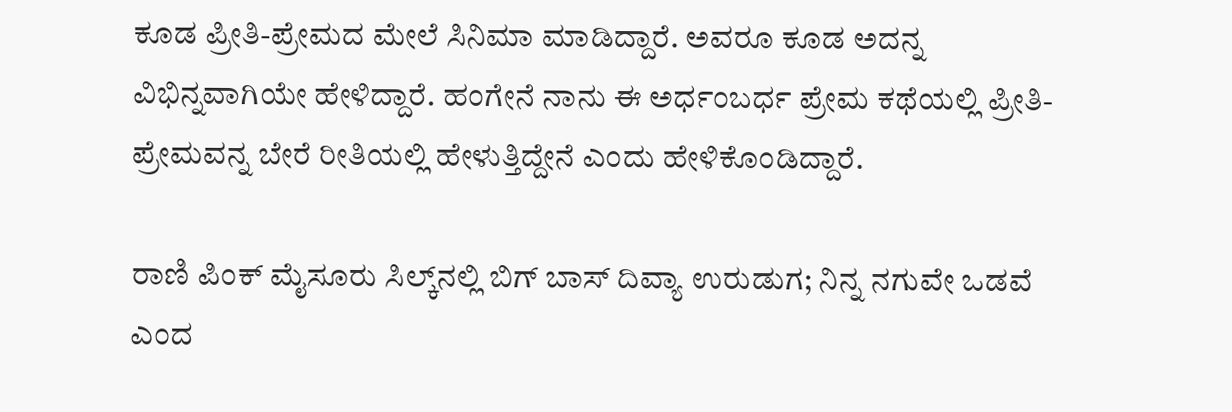ಕೂಡ ಪ್ರೀತಿ-ಪ್ರೇಮದ ಮೇಲೆ ಸಿನಿಮಾ ಮಾಡಿದ್ದಾರೆ. ಅವರೂ ಕೂಡ ಅದನ್ನ ವಿಭಿನ್ನವಾಗಿಯೇ ಹೇಳಿದ್ದಾರೆ. ಹಂಗೇನೆ ನಾನು ಈ ಅರ್ಧಂಬರ್ಧ ಪ್ರೇಮ ಕಥೆಯಲ್ಲಿ ಪ್ರೀತಿ-ಪ್ರೇಮವನ್ನ ಬೇರೆ ರೀತಿಯಲ್ಲಿ ಹೇಳುತ್ತಿದ್ದೇನೆ ಎಂದು ಹೇಳಿಕೊಂಡಿದ್ದಾರೆ.

ರಾಣಿ ಪಿಂಕ್ ಮೈಸೂರು ಸಿಲ್ಕ್‌ನಲ್ಲಿ ಬಿಗ್ ಬಾಸ್ ದಿವ್ಯಾ ಉರುಡುಗ; ನಿನ್ನ ನಗುವೇ ಒಡವೆ ಎಂದ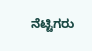ನೆಟ್ಟಿಗರು